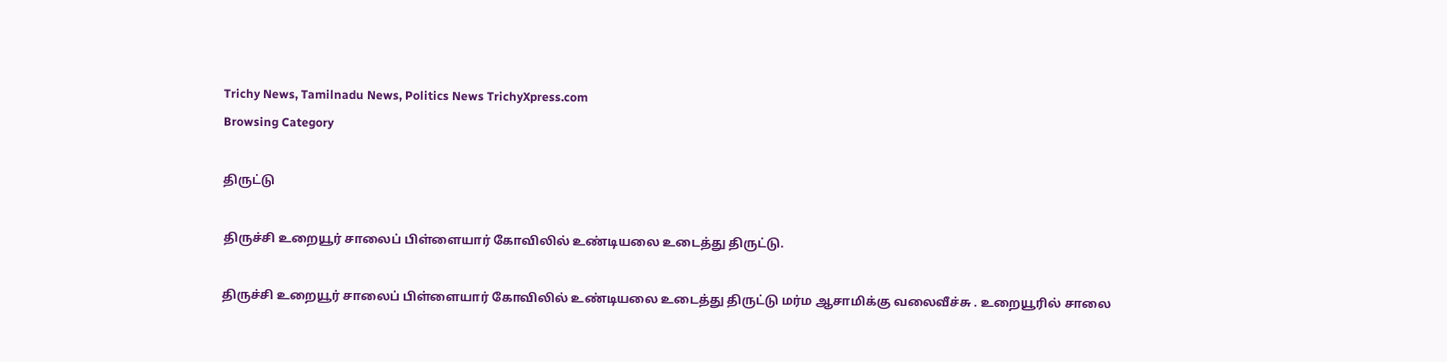Trichy News, Tamilnadu News, Politics News TrichyXpress.com
Browsing Category

திருட்டு

திருச்சி உறையூர் சாலைப் பிள்ளையார் கோவிலில் உண்டியலை உடைத்து திருட்டு.

திருச்சி உறையூர் சாலைப் பிள்ளையார் கோவிலில் உண்டியலை உடைத்து திருட்டு மர்ம ஆசாமிக்கு வலைவீச்சு . உறையூரில் சாலை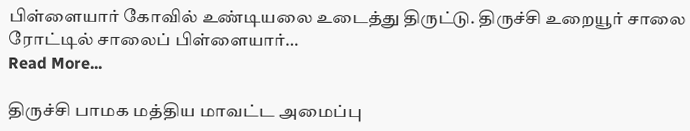பிள்ளையார் கோவில் உண்டியலை உடைத்து திருட்டு. திருச்சி உறையூர் சாலை ரோட்டில் சாலைப் பிள்ளையார்…
Read More...

திருச்சி பாமக மத்திய மாவட்ட அமைப்பு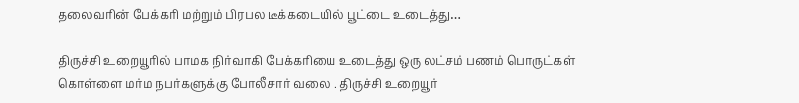தலைவரின் பேக்கரி மற்றும் பிரபல டீக்கடையில் பூட்டை உடைத்து…

திருச்சி உறையூரில் பாமக நிர்வாகி பேக்கரியை உடைத்து ஒரு லட்சம் பணம் பொருட்கள் கொள்ளை மர்ம நபர்களுக்கு போலீசார் வலை . திருச்சி உறையூர்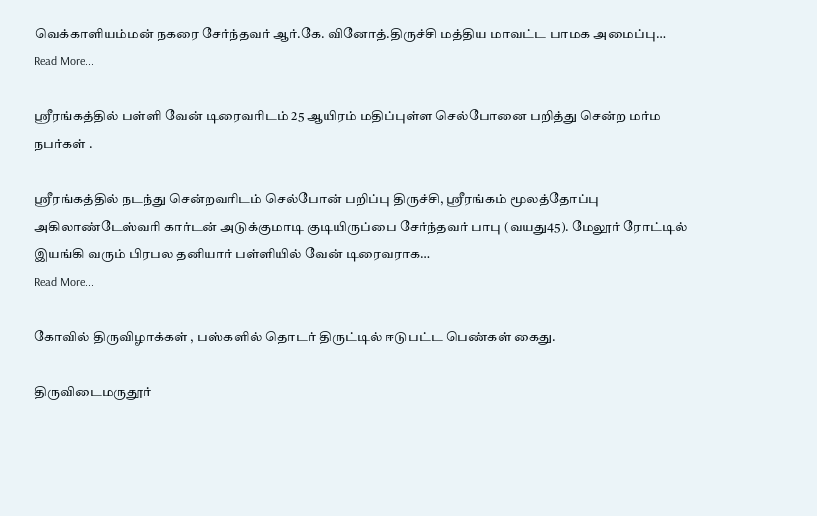வெக்காளியம்மன் நகரை சேர்ந்தவர் ஆர்.கே. வினோத்.திருச்சி மத்திய மாவட்ட பாமக அமைப்பு…
Read More...

ஸ்ரீரங்கத்தில் பள்ளி வேன் டிரைவரிடம் 25 ஆயிரம் மதிப்புள்ள செல்போனை பறித்து சென்ற மர்ம நபர்கள் .

ஸ்ரீரங்கத்தில் நடந்து சென்றவரிடம் செல்போன் பறிப்பு திருச்சி, ஸ்ரீரங்கம் மூலத்தோப்பு அகிலாண்டேஸ்வரி கார்டன் அடுக்குமாடி குடியிருப்பை சேர்ந்தவர் பாபு (வயது45). மேலூர் ரோட்டில் இயங்கி வரும் பிரபல தனியார் பள்ளியில் வேன் டிரைவராக…
Read More...

கோவில் திருவிழாக்கள் , பஸ்களில் தொடர் திருட்டில் ஈடுபட்ட பெண்கள் கைது.

திருவிடைமருதூர்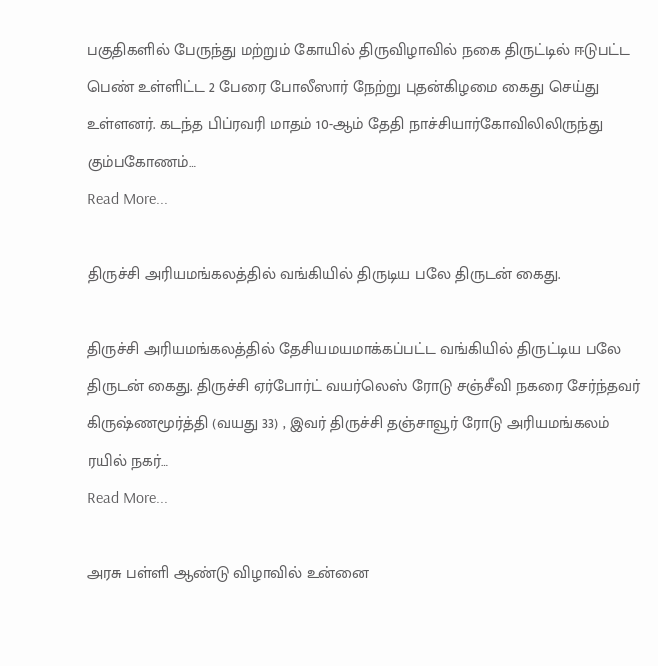பகுதிகளில் பேருந்து மற்றும் கோயில் திருவிழாவில் நகை திருட்டில் ஈடுபட்ட பெண் உள்ளிட்ட 2 பேரை போலீஸார் நேற்று புதன்கிழமை கைது செய்து உள்ளனர். கடந்த பிப்ரவரி மாதம் 10-ஆம் தேதி நாச்சியார்கோவிலிலிருந்து கும்பகோணம்…
Read More...

திருச்சி அரியமங்கலத்தில் வங்கியில் திருடிய பலே திருடன் கைது.

திருச்சி அரியமங்கலத்தில் தேசியமயமாக்கப்பட்ட வங்கியில் திருட்டிய பலே திருடன் கைது. திருச்சி ஏர்போர்ட் வயர்லெஸ் ரோடு சஞ்சீவி நகரை சேர்ந்தவர் கிருஷ்ணமூர்த்தி (வயது 33) , இவர் திருச்சி தஞ்சாவூர் ரோடு அரியமங்கலம் ரயில் நகர்…
Read More...

அரசு பள்ளி ஆண்டு விழாவில் உன்னை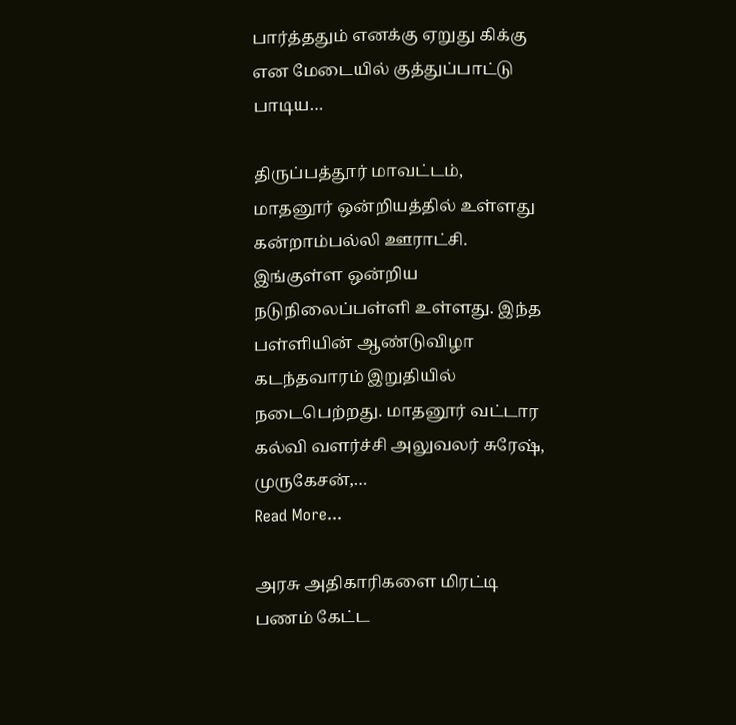பார்த்ததும் எனக்கு ஏறுது கிக்கு என மேடையில் குத்துப்பாட்டு பாடிய…

திருப்பத்தூர் மாவட்டம், மாதனூர் ஒன்றியத்தில் உள்ளது கன்றாம்பல்லி ஊராட்சி. இங்குள்ள ஒன்றிய நடுநிலைப்பள்ளி உள்ளது. இந்த பள்ளியின் ஆண்டுவிழா கடந்தவாரம் இறுதியில் நடைபெற்றது. மாதனூர் வட்டார கல்வி வளர்ச்சி அலுவலர் சுரேஷ், முருகேசன்,…
Read More...

அரசு அதிகாரிகளை மிரட்டி பணம் கேட்ட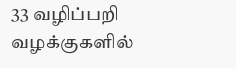33 வழிப்பறி வழக்குகளில்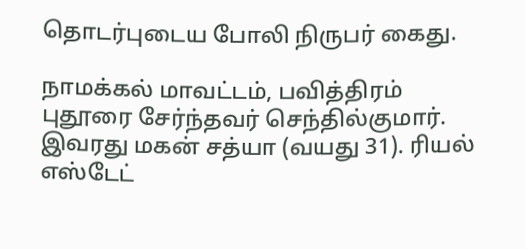தொடர்புடைய போலி நிருபர் கைது.

நாமக்கல் மாவட்டம், பவித்திரம் புதூரை சேர்ந்தவர் செந்தில்குமார். இவரது மகன் சத்யா (வயது 31). ரியல் எஸ்டேட்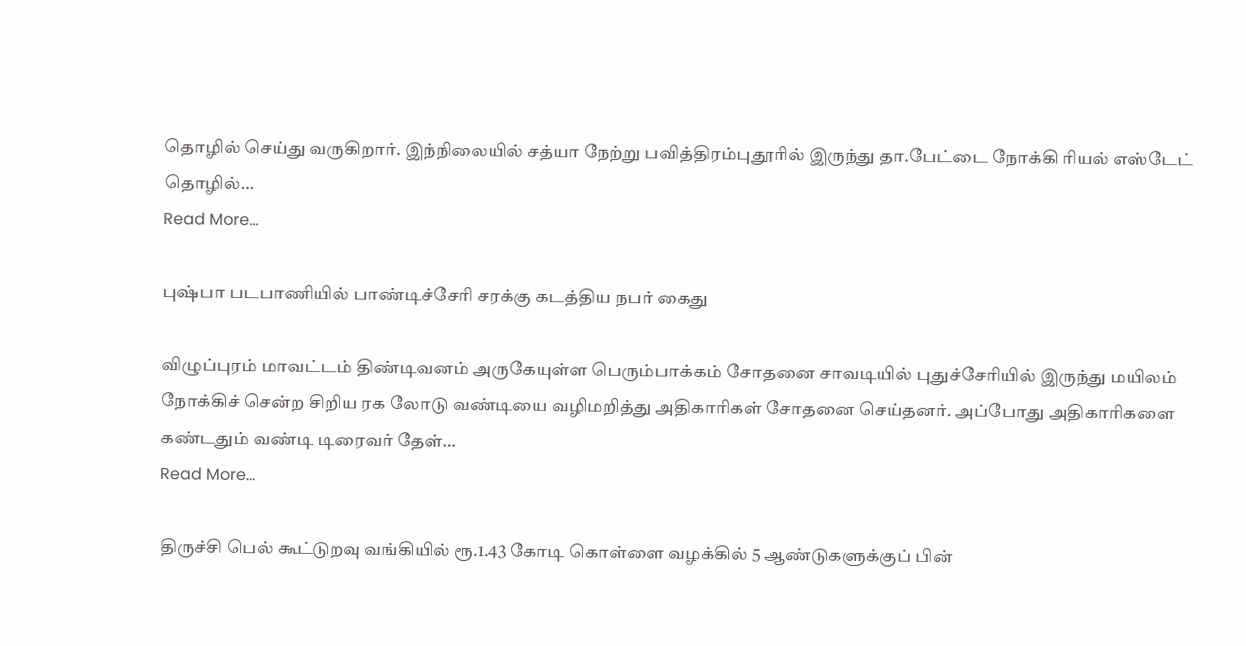தொழில் செய்து வருகிறார். இந்நிலையில் சத்யா நேற்று பவித்திரம்புதூரில் இருந்து தா.பேட்டை நோக்கி ரியல் எஸ்டேட் தொழில்…
Read More...

புஷ்பா படபாணியில் பாண்டிச்சேரி சரக்கு கடத்திய நபர் கைது

விழுப்புரம் மாவட்டம் திண்டிவனம் அருகேயுள்ள பெரும்பாக்கம் சோதனை சாவடியில் புதுச்சேரியில் இருந்து மயிலம் நோக்கிச் சென்ற சிறிய ரக லோடு வண்டியை வழிமறித்து அதிகாரிகள் சோதனை செய்தனர். அப்போது அதிகாரிகளை கண்டதும் வண்டி டிரைவர் தேள்…
Read More...

திருச்சி பெல் கூட்டுறவு வங்கியில் ரூ.1.43 கோடி கொள்ளை வழக்கில் 5 ஆண்டுகளுக்குப் பின்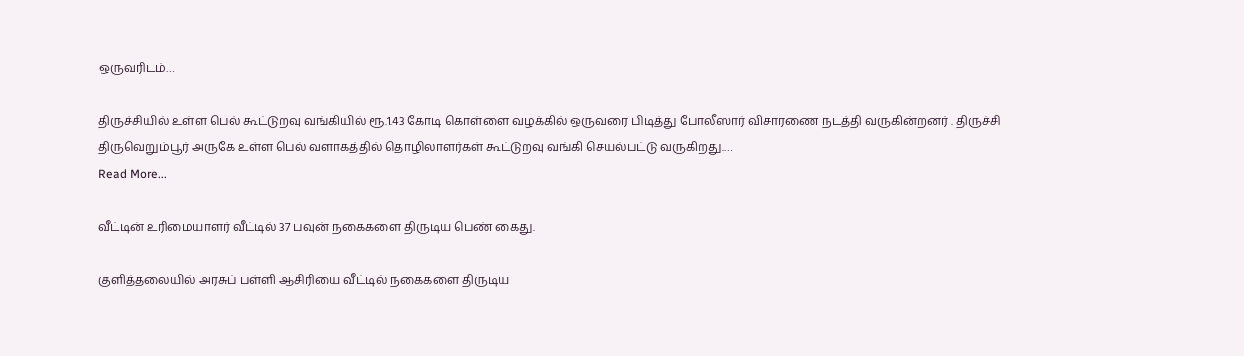ஒருவரிடம்…

திருச்சியில் உள்ள பெல் கூட்டுறவு வங்கியில் ரூ.1.43 கோடி கொள்ளை வழக்கில் ஒருவரை பிடித்து போலீஸார் விசாரணை நடத்தி வருகின்றனர் . திருச்சி திருவெறும்பூர் அருகே உள்ள பெல் வளாகத்தில் தொழிலாளர்கள் கூட்டுறவு வங்கி செயல்பட்டு வருகிறது.…
Read More...

வீட்டின் உரிமையாளர் வீட்டில் 37 பவுன் நகைகளை திருடிய பெண் கைது.

குளித்தலையில் அரசுப் பள்ளி ஆசிரியை வீட்டில் நகைகளை திருடிய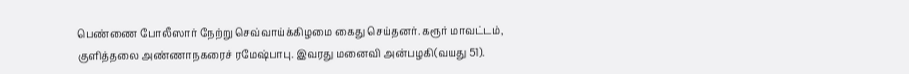பெண்ணை போலீஸார் நேற்று செவ்வாய்க்கிழமை கைது செய்தனர். கரூர் மாவட்டம், குளித்தலை அண்ணாநகரைச் ரமேஷ்பாபு. இவரது மனைவி அன்பழகி(வயது 51).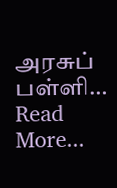அரசுப் பள்ளி…
Read More...